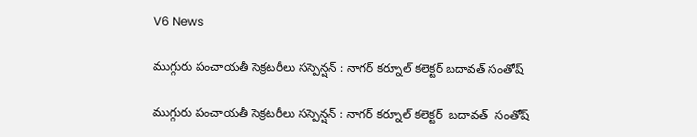V6 News

ముగ్గురు పంచాయతీ సెక్రటరీలు సస్పెన్షన్ : నాగర్ కర్నూల్ కలెక్టర్ బదావత్ సంతోష్

ముగ్గురు పంచాయతీ సెక్రటరీలు సస్పెన్షన్ : నాగర్ కర్నూల్ కలెక్టర్  బదావత్  సంతోష్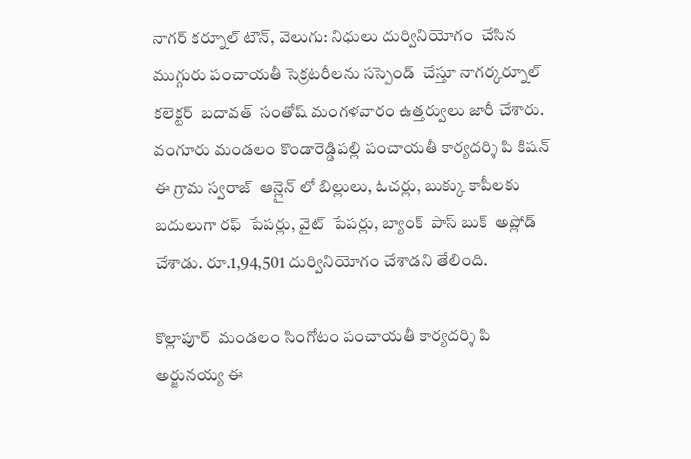నాగర్ కర్నూల్ టౌన్, వెలుగు: నిధులు దుర్వినియోగం  చేసిన ముగ్గురు పంచాయతీ సెక్రటరీలను సస్పెండ్  చేస్తూ నాగర్కర్నూల్ కలెక్టర్  బదావత్  సంతోష్ మంగళవారం ఉత్తర్వులు జారీ చేశారు. వంగూరు మండలం కొండారెడ్డిపల్లి పంచాయతీ కార్యదర్శి పి కిషన్ ఈ గ్రామ స్వరాజ్  ఆన్లైన్ లో బిల్లులు, ఓచర్లు, బుక్కు కాపీలకు బదులుగా రఫ్  పేపర్లు, వైట్  పేపర్లు, బ్యాంక్  పాస్ బుక్  అప్లోడ్  చేశాడు. రూ.1,94,501 దుర్వినియోగం చేశాడని తేలింది.

కొల్లాపూర్  మండలం సింగోటం పంచాయతీ కార్యదర్శి పి అర్జునయ్య ఈ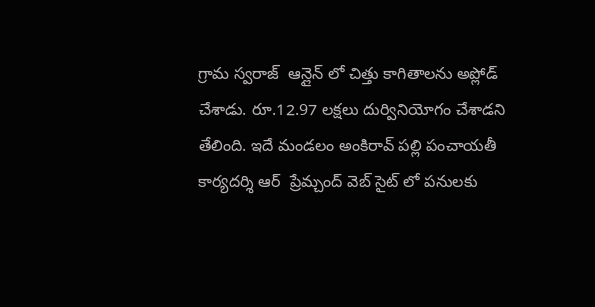గ్రామ స్వరాజ్  ఆన్లైన్ లో చిత్తు కాగితాలను అప్లోడ్  చేశాడు. రూ.12.97 లక్షలు దుర్వినియోగం చేశాడని తేలింది. ఇదే మండలం అంకిరావ్ పల్లి పంచాయతీ కార్యదర్శి ఆర్  ప్రేమ్చంద్ వెబ్ సైట్ లో పనులకు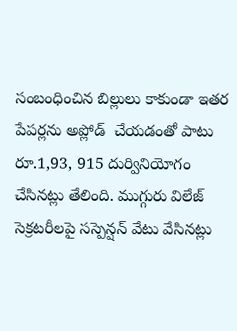సంబంధించిన బిల్లులు కాకుండా ఇతర పేపర్లను అప్లోడ్  చేయడంతో పాటు రూ.1,93, 915 దుర్వినియోగం చేసినట్లు తేలింది. ముగ్గురు విలేజ్ సెక్రటరీలపై సస్పెన్షన్ వేటు వేసినట్లు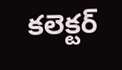కలెక్టర్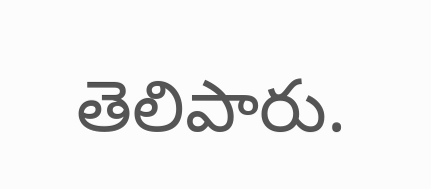తెలిపారు.